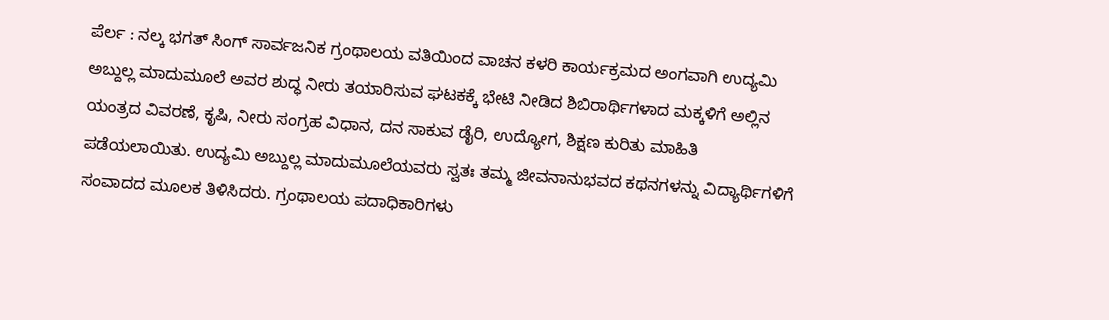ಪೆರ್ಲ : ನಲ್ಕ ಭಗತ್ ಸಿಂಗ್ ಸಾರ್ವಜನಿಕ ಗ್ರಂಥಾಲಯ ವತಿಯಿಂದ ವಾಚನ ಕಳರಿ ಕಾರ್ಯಕ್ರಮದ ಅಂಗವಾಗಿ ಉದ್ಯಮಿ ಅಬ್ದುಲ್ಲ ಮಾದುಮೂಲೆ ಅವರ ಶುದ್ಧ ನೀರು ತಯಾರಿಸುವ ಘಟಕಕ್ಕೆ ಭೇಟಿ ನೀಡಿದ ಶಿಬಿರಾರ್ಥಿಗಳಾದ ಮಕ್ಕಳಿಗೆ ಅಲ್ಲಿನ ಯಂತ್ರದ ವಿವರಣೆ, ಕೃಷಿ, ನೀರು ಸಂಗ್ರಹ ವಿಧಾನ, ದನ ಸಾಕುವ ಡೈರಿ, ಉದ್ಯೋಗ, ಶಿಕ್ಷಣ ಕುರಿತು ಮಾಹಿತಿ ಪಡೆಯಲಾಯಿತು. ಉದ್ಯಮಿ ಅಬ್ದುಲ್ಲ ಮಾದುಮೂಲೆಯವರು ಸ್ವತಃ ತಮ್ಮ ಜೀವನಾನುಭವದ ಕಥನಗಳನ್ನು ವಿದ್ಯಾರ್ಥಿಗಳಿಗೆ ಸಂವಾದದ ಮೂಲಕ ತಿಳಿಸಿದರು. ಗ್ರಂಥಾಲಯ ಪದಾಧಿಕಾರಿಗಳು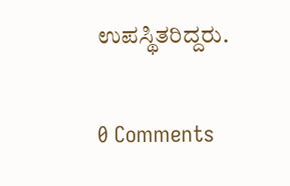ಉಪಸ್ಥಿತರಿದ್ದರು.

0 Comments